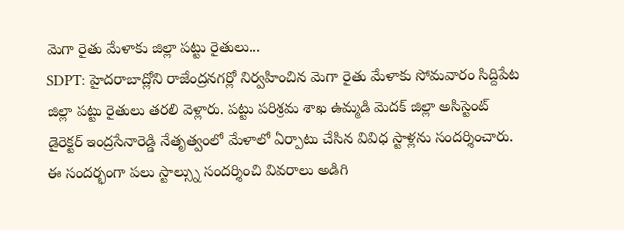మెగా రైతు మేళాకు జిల్లా పట్టు రైతులు...
SDPT: హైదరాబాద్లోని రాజేంద్రనగర్లో నిర్వహించిన మెగా రైతు మేళాకు సోమవారం సిద్దిపేట జిల్లా పట్టు రైతులు తరలి వెళ్లారు. పట్టు పరిశ్రమ శాఖ ఉమ్మడి మెదక్ జిల్లా అసిస్టెంట్ డైరెక్టర్ ఇంద్రసేనారెడ్డి నేతృత్వంలో మేళాలో ఏర్పాటు చేసిన వివిధ స్టాళ్లను సందర్శించారు. ఈ సందర్భంగా పలు స్టాల్స్ను సందర్శించి వివరాలు అడిగి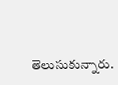తెలుసుకున్నారు.